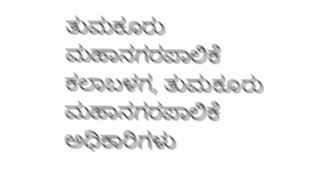ತುಮಕೂರು ಮಹಾನಗರಪಾಲಿಕೆ ಕಲಾಬಳಗ, ತುಮಕೂರು ಮಹಾನಗರಪಾಲಿಕೆ ಅಧಿಕಾರಿಗಳು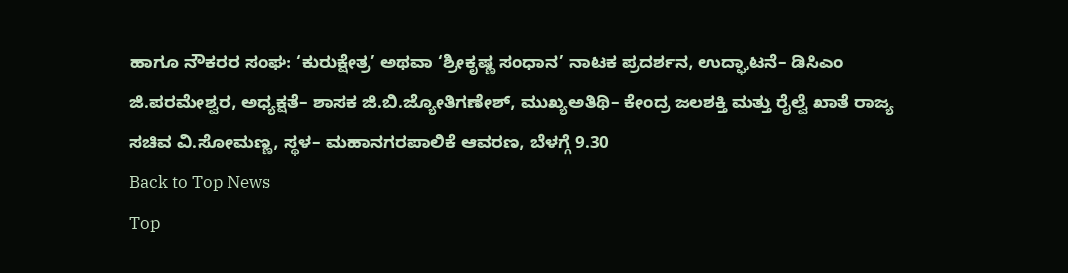ಹಾಗೂ ನೌಕರರ ಸಂಘ: ‘ಕುರುಕ್ಷೇತ್ರ’ ಅಥವಾ ‘ಶ್ರೀಕೃಷ್ಣ ಸಂಧಾನ’ ನಾಟಕ ಪ್ರದರ್ಶನ, ಉದ್ಘಾಟನೆ– ಡಿಸಿಎಂ ಜಿ.ಪರಮೇಶ್ವರ, ಅಧ್ಯಕ್ಷತೆ– ಶಾಸಕ ಜಿ.ಬಿ.ಜ್ಯೋತಿಗಣೇಶ್, ಮುಖ್ಯಅತಿಥಿ– ಕೇಂದ್ರ ಜಲಶಕ್ತಿ ಮತ್ತು ರೈಲ್ವೆ ಖಾತೆ ರಾಜ್ಯ ಸಚಿವ ವಿ.ಸೋಮಣ್ಣ, ಸ್ಥಳ– ಮಹಾನಗರಪಾಲಿಕೆ ಆವರಣ, ಬೆಳಗ್ಗೆ 9.30
Back to Top News
Top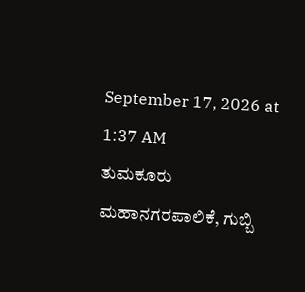September 17, 2026 at 1:37 AM
ತುಮಕೂರು ಮಹಾನಗರಪಾಲಿಕೆ, ಗುಬ್ಬಿ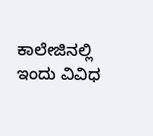ಕಾಲೇಜಿನಲ್ಲಿ ಇಂದು ವಿವಿಧ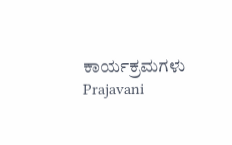ಕಾರ್ಯಕ್ರಮಗಳು
Prajavani